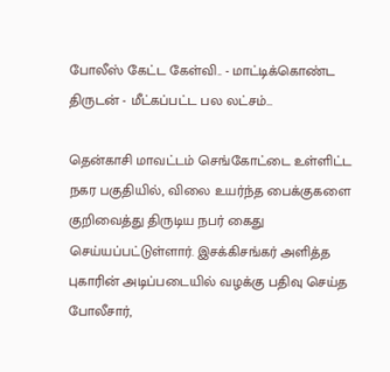போலீஸ் கேட்ட கேள்வி.. - மாட்டிக்கொண்ட திருடன் - மீட்கப்பட்ட பல லட்சம்...

தென்காசி மாவட்டம் செங்கோட்டை உள்ளிட்ட நகர பகுதியில், விலை உயர்ந்த பைக்குகளை குறிவைத்து திருடிய நபர் கைது செய்யப்பட்டுள்ளார். இசக்கிசங்கர் அளித்த புகாரின் அடிப்படையில் வழக்கு பதிவு செய்த போலீசார்,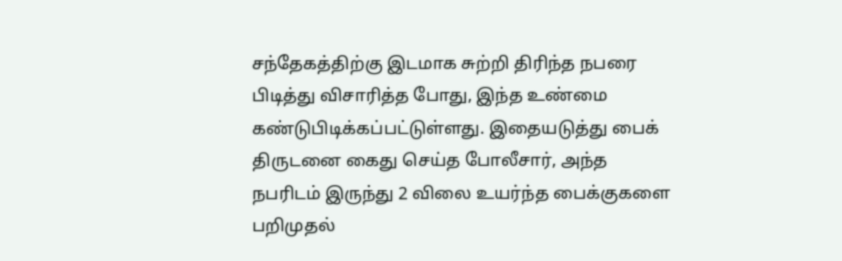சந்தேகத்திற்கு இடமாக சுற்றி திரிந்த நபரை பிடித்து விசாரித்த போது, இந்த உண்மை கண்டுபிடிக்கப்பட்டுள்ளது. இதையடுத்து பைக் திருடனை கைது செய்த போலீசார், அந்த நபரிடம் இருந்து 2 விலை உயர்ந்த பைக்குகளை பறிமுதல்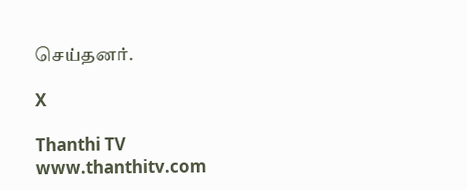செய்தனர்.

X

Thanthi TV
www.thanthitv.com